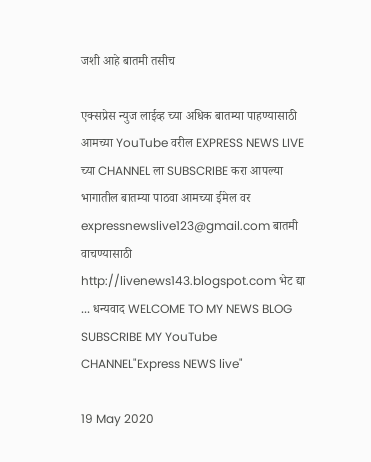जशी आहे बातमी तसीच

एक्सप्रेस न्युज लाईव्ह च्या अधिक बातम्या पाहण्यासाठी आमच्या YouTube वरील EXPRESS NEWS LIVE च्या CHANNEL ला SUBSCRIBE करा आपल्या भागातील बातम्या पाठवा आमच्या ईमेल वर expressnewslive123@gmail.com बातमी वाचण्यासाठी http://livenews143.blogspot.com भेट द्या ... धन्यवाद WELCOME TO MY NEWS BLOG SUBSCRIBE MY YouTube CHANNEL"Express NEWS live"

19 May 2020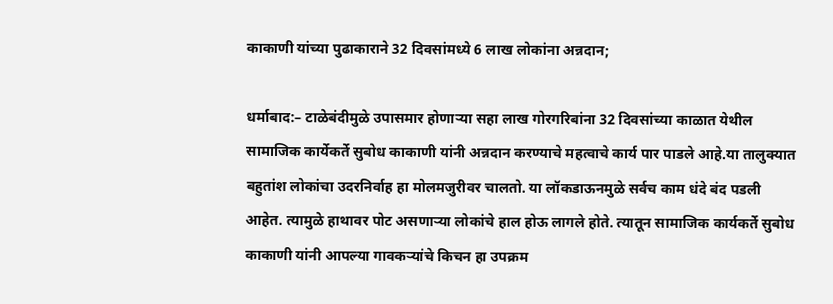काकाणी यांच्या पुढाकाराने 32 दिवसांमध्ये 6 लाख लोकांना अन्नदान;

धर्माबाद:– टाळेबंदीमुळे उपासमार होणार्‍या सहा लाख गोरगरिबांना 32 दिवसांच्या काळात येथील सामाजिक कार्येकर्ते सुबोध काकाणी यांनी अन्नदान करण्याचे महत्वाचे कार्य पार पाडले आहे.या तालुक्यात बहुतांश लोकांचा उदरनिर्वाह हा मोलमजुरीवर चालतो. या लॉकडाऊनमुळे सर्वच काम धंदे बंद पडली आहेत. त्यामुळे हाथावर पोट असणार्‍या लोकांचे हाल होऊ लागले होते. त्यातून सामाजिक कार्यकर्ते सुबोध काकाणी यांनी आपल्या गावकर्‍यांचे किचन हा उपक्रम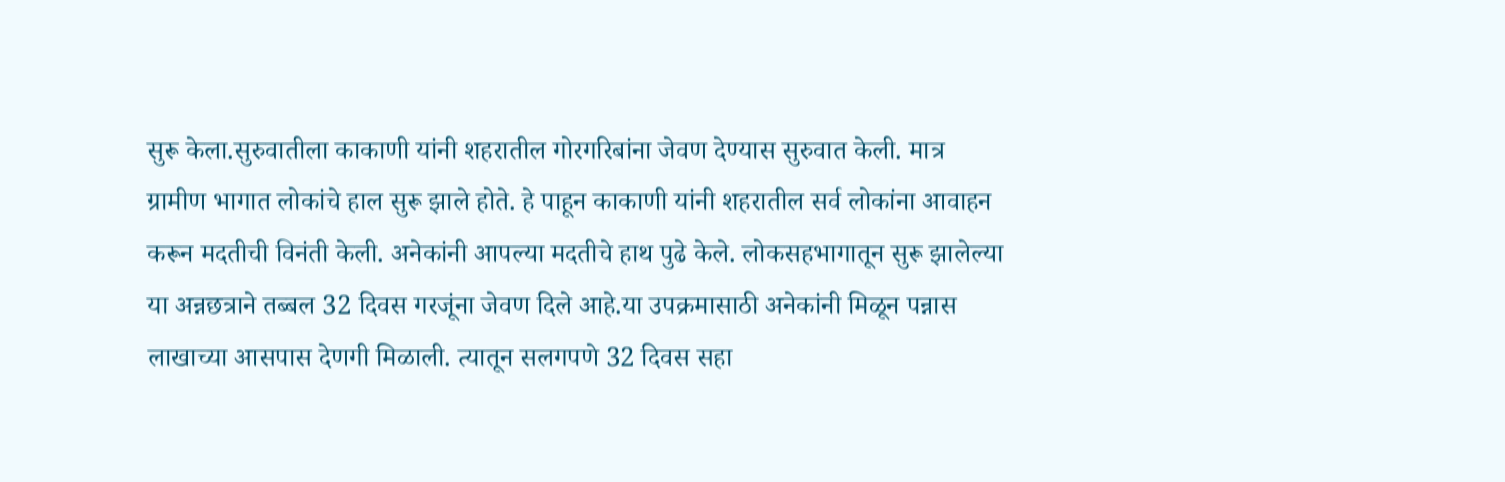सुरू केला.सुरुवातीला काकाणी यांनी शहरातील गोरगरिबांना जेवण देण्यास सुरुवात केली. मात्र ग्रामीण भागात लोकांचे हाल सुरू झाले होते. हे पाहून काकाणी यांनी शहरातील सर्व लोकांना आवाहन करून मदतीची विनंती केली. अनेकांनी आपल्या मदतीचे हाथ पुढे केले. लोकसहभागातून सुरू झालेल्या या अन्नछत्राने तब्बल 32 दिवस गरजूंना जेवण दिले आहे.या उपक्रमासाठी अनेकांनी मिळून पन्नास लाखाच्या आसपास देणगी मिळाली. त्यातून सलगपणे 32 दिवस सहा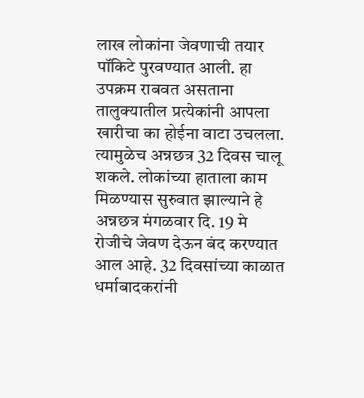लाख लोकांना जेवणाची तयार पॉकिटे पुरवण्यात आली. हा उपक्रम राबवत असताना तालुक्यातील प्रत्येकांनी आपला खारीचा का होईना वाटा उचलला. त्यामुळेच अन्नछत्र 32 दिवस चालू शकले. लोकांच्या हाताला काम मिळण्यास सुरुवात झाल्याने हे अन्नछत्र मंगळवार दि. 19 मे रोजीचे जेवण देऊन बंद करण्यात आल आहे. 32 दिवसांच्या काळात धर्माबादकरांनी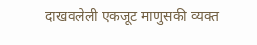दाखवलेली एकजूट माणुसकी व्यक्त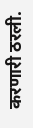करणारी ठरली.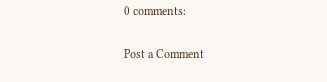0 comments:

Post a Comment